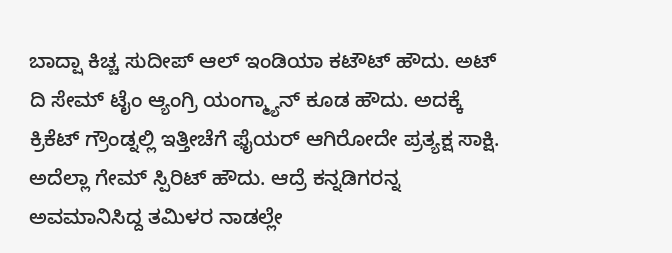ಬಾದ್ಷಾ ಕಿಚ್ಚ ಸುದೀಪ್ ಆಲ್ ಇಂಡಿಯಾ ಕಟೌಟ್ ಹೌದು. ಅಟ್ ದಿ ಸೇಮ್ ಟೈಂ ಆ್ಯಂಗ್ರಿ ಯಂಗ್ಮ್ಯಾನ್ ಕೂಡ ಹೌದು. ಅದಕ್ಕೆ ಕ್ರಿಕೆಟ್ ಗ್ರೌಂಡ್ನಲ್ಲಿ ಇತ್ತೀಚೆಗೆ ಫೈಯರ್ ಆಗಿರೋದೇ ಪ್ರತ್ಯಕ್ಷ ಸಾಕ್ಷಿ. ಅದೆಲ್ಲಾ ಗೇಮ್ ಸ್ಪಿರಿಟ್ ಹೌದು. ಆದ್ರೆ ಕನ್ನಡಿಗರನ್ನ ಅವಮಾನಿಸಿದ್ದ ತಮಿಳರ ನಾಡಲ್ಲೇ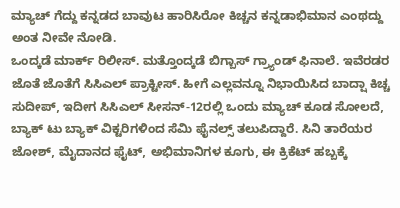ಮ್ಯಾಚ್ ಗೆದ್ದು ಕನ್ನಡದ ಬಾವುಟ ಹಾರಿಸಿರೋ ಕಿಚ್ಚನ ಕನ್ನಡಾಭಿಮಾನ ಎಂಥದ್ದು ಅಂತ ನೀವೇ ನೋಡಿ.
ಒಂದ್ಕಡೆ ಮಾರ್ಕ್ ರಿಲೀಸ್. ಮತ್ತೊಂದ್ಕಡೆ ಬಿಗ್ಬಾಸ್ ಗ್ರ್ಯಾಂಡ್ ಫಿನಾಲೆ. ಇವೆರಡರ ಜೊತೆ ಜೊತೆಗೆ ಸಿಸಿಎಲ್ ಪ್ರಾಕ್ಟೀಸ್. ಹೀಗೆ ಎಲ್ಲವನ್ನೂ ನಿಭಾಯಿಸಿದ ಬಾದ್ಷಾ ಕಿಚ್ಚ ಸುದೀಪ್, ಇದೀಗ ಸಿಸಿಎಲ್ ಸೀಸನ್-12ರಲ್ಲಿ ಒಂದು ಮ್ಯಾಚ್ ಕೂಡ ಸೋಲದೆ, ಬ್ಯಾಕ್ ಟು ಬ್ಯಾಕ್ ವಿಕ್ಟರಿಗಳಿಂದ ಸೆಮಿ ಫೈನಲ್ಸ್ ತಲುಪಿದ್ದಾರೆ. ಸಿನಿ ತಾರೆಯರ ಜೋಶ್, ಮೈದಾನದ ಫೈಟ್, ಅಭಿಮಾನಿಗಳ ಕೂಗು, ಈ ಕ್ರಿಕೆಟ್ ಹಬ್ಬಕ್ಕೆ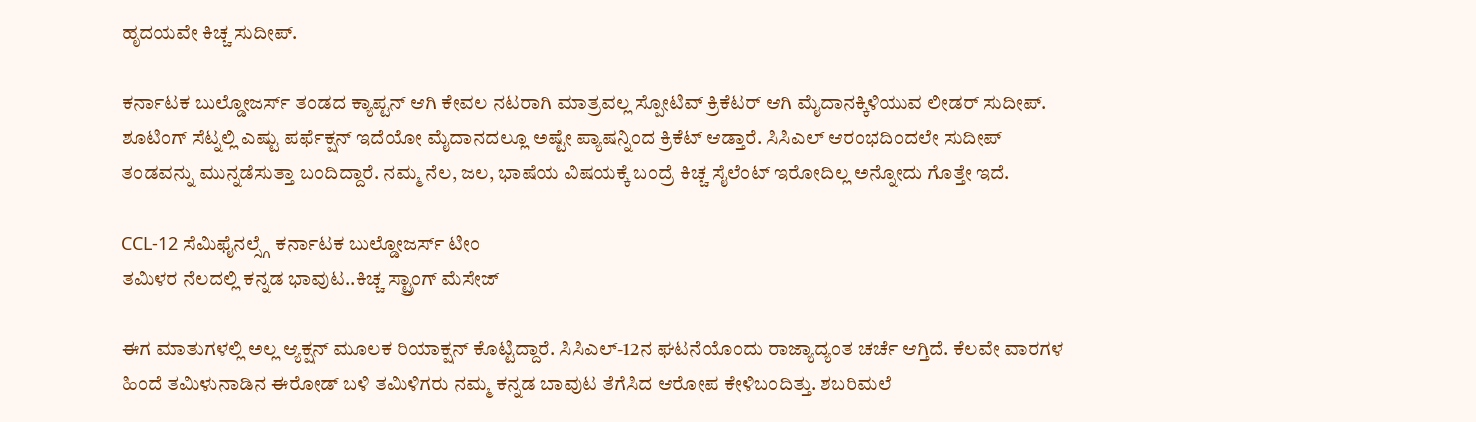ಹೃದಯವೇ ಕಿಚ್ಚ ಸುದೀಪ್.

ಕರ್ನಾಟಕ ಬುಲ್ಡೋಜರ್ಸ್ ತಂಡದ ಕ್ಯಾಪ್ಟನ್ ಆಗಿ ಕೇವಲ ನಟರಾಗಿ ಮಾತ್ರವಲ್ಲ ಸ್ಪೋಟಿವ್ ಕ್ರಿಕೆಟರ್ ಆಗಿ ಮೈದಾನಕ್ಕಿಳಿಯುವ ಲೀಡರ್ ಸುದೀಪ್. ಶೂಟಿಂಗ್ ಸೆಟ್ನಲ್ಲಿ ಎಷ್ಟು ಪರ್ಫೆಕ್ಷನ್ ಇದೆಯೋ ಮೈದಾನದಲ್ಲೂ ಅಷ್ಟೇ ಪ್ಯಾಷನ್ನಿಂದ ಕ್ರಿಕೆಟ್ ಆಡ್ತಾರೆ. ಸಿಸಿಎಲ್ ಆರಂಭದಿಂದಲೇ ಸುದೀಪ್ ತಂಡವನ್ನು ಮುನ್ನಡೆಸುತ್ತಾ ಬಂದಿದ್ದಾರೆ. ನಮ್ಮ ನೆಲ, ಜಲ, ಭಾಷೆಯ ವಿಷಯಕ್ಕೆ ಬಂದ್ರೆ ಕಿಚ್ಚ ಸೈಲೆಂಟ್ ಇರೋದಿಲ್ಲ ಅನ್ನೋದು ಗೊತ್ತೇ ಇದೆ.

CCL-12 ಸೆಮಿಫೈನಲ್ಸ್ಗೆ ಕರ್ನಾಟಕ ಬುಲ್ಡೋಜರ್ಸ್ ಟೀಂ
ತಮಿಳರ ನೆಲದಲ್ಲಿ ಕನ್ನಡ ಭಾವುಟ..ಕಿಚ್ಚ ಸ್ಟ್ರಾಂಗ್ ಮೆಸೇಜ್

ಈಗ ಮಾತುಗಳಲ್ಲಿ ಅಲ್ಲ ಆ್ಯಕ್ಷನ್ ಮೂಲಕ ರಿಯಾಕ್ಷನ್ ಕೊಟ್ಟಿದ್ದಾರೆ. ಸಿಸಿಎಲ್-12ನ ಘಟನೆಯೊಂದು ರಾಜ್ಯಾದ್ಯಂತ ಚರ್ಚೆ ಆಗ್ತಿದೆ. ಕೆಲವೇ ವಾರಗಳ ಹಿಂದೆ ತಮಿಳುನಾಡಿನ ಈರೋಡ್ ಬಳಿ ತಮಿಳಿಗರು ನಮ್ಮ ಕನ್ನಡ ಬಾವುಟ ತೆಗೆಸಿದ ಆರೋಪ ಕೇಳಿಬಂದಿತ್ತು. ಶಬರಿಮಲೆ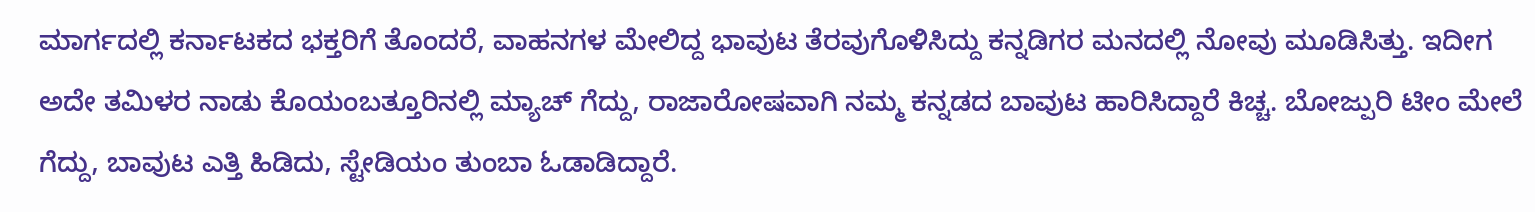ಮಾರ್ಗದಲ್ಲಿ ಕರ್ನಾಟಕದ ಭಕ್ತರಿಗೆ ತೊಂದರೆ, ವಾಹನಗಳ ಮೇಲಿದ್ದ ಭಾವುಟ ತೆರವುಗೊಳಿಸಿದ್ದು ಕನ್ನಡಿಗರ ಮನದಲ್ಲಿ ನೋವು ಮೂಡಿಸಿತ್ತು. ಇದೀಗ ಅದೇ ತಮಿಳರ ನಾಡು ಕೊಯಂಬತ್ತೂರಿನಲ್ಲಿ ಮ್ಯಾಚ್ ಗೆದ್ದು, ರಾಜಾರೋಷವಾಗಿ ನಮ್ಮ ಕನ್ನಡದ ಬಾವುಟ ಹಾರಿಸಿದ್ದಾರೆ ಕಿಚ್ಚ. ಬೋಜ್ಪುರಿ ಟೀಂ ಮೇಲೆ ಗೆದ್ದು, ಬಾವುಟ ಎತ್ತಿ ಹಿಡಿದು, ಸ್ಟೇಡಿಯಂ ತುಂಬಾ ಓಡಾಡಿದ್ದಾರೆ.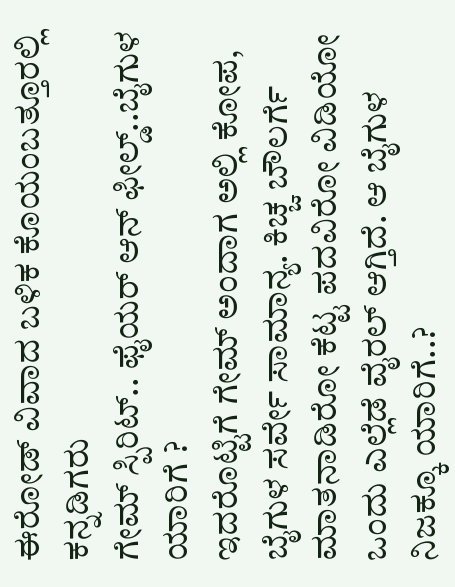ಈರೋಡ್ ವಿವಾದ ಬಳಿಕ ಕೊಯಂಬತ್ತೂರಲ್ಲಿ ಕನ್ನಡಿಗರು
ಗೇಮ್ ಸ್ಪಿರಿಟ್.. ಫೈಯರ್ ಆನ್ ಫೀಲ್ಡ್..ಬೈಗುಳ ಯಾರಿಗೆ ?
ಇದರೊಟ್ಟಿಗೆ ಗೇಮ್ ಅಂದಾಗ ಅಲ್ಲಿ ಕೋಪ, ಬೈಗುಳ ಸರ್ವೇ ಸಾಮಾನ್ಯ. ಕಿಚ್ಚ ಬೌಲರ್ಗೆ ಮಾತನಾಡಿರೋ ಕೆಟ್ಟ ಪದವಿರೋ ವಿಡಿಯೋ ಒಂದು ಎಲ್ಲೆಡೆ ವೈರಲ್ ಆಗ್ತಿದೆ. ಆ ಬೈಗುಳ ನಿಜಕ್ಕೂ ಯಾರಿಗೆ..?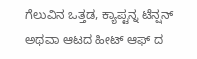ಗೆಲುವಿನ ಒತ್ತಡ, ಕ್ಯಾಪ್ಟನ್ನ ಟೆನ್ಷನ್ ಅಥವಾ ಆಟದ ಹೀಟ್ ಆಫ್ ದ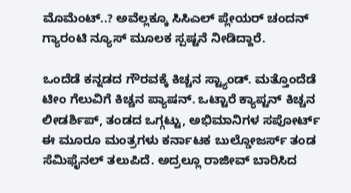ಮೊಮೆಂಟ್..? ಅವೆಲ್ಲಕ್ಕೂ ಸಿಸಿಎಲ್ ಪ್ಲೇಯರ್ ಚಂದನ್ ಗ್ಯಾರಂಟಿ ನ್ಯೂಸ್ ಮೂಲಕ ಸ್ಪಷ್ಟನೆ ನೀಡಿದ್ದಾರೆ.

ಒಂದೆಡೆ ಕನ್ನಡದ ಗೌರವಕ್ಕೆ ಕಿಚ್ಚನ ಸ್ಟ್ಯಾಂಡ್. ಮತ್ತೊಂದೆಡೆ ಟೀಂ ಗೆಲುವಿಗೆ ಕಿಚ್ಚನ ಪ್ಯಾಷನ್. ಒಟ್ಟಾರೆ ಕ್ಯಾಪ್ಟನ್ ಕಿಚ್ಚನ ಲೀಡರ್ಶಿಪ್, ತಂಡದ ಒಗ್ಗಟ್ಟು, ಅಭಿಮಾನಿಗಳ ಸಪೋರ್ಟ್ ಈ ಮೂರೂ ಮಂತ್ರಗಳು ಕರ್ನಾಟಕ ಬುಲ್ಡೋಜರ್ಸ್ ತಂಡ ಸೆಮಿಫೈನಲ್ ತಲುಪಿದೆ. ಅದ್ರಲ್ಲೂ ರಾಜೀವ್ ಬಾರಿಸಿದ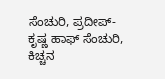ಸೆಂಚುರಿ, ಪ್ರದೀಪ್-ಕೃಷ್ಣ ಹಾಫ್ ಸೆಂಚುರಿ, ಕಿಚ್ಚನ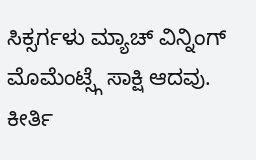ಸಿಕ್ಸರ್ಗಳು ಮ್ಯಾಚ್ ವಿನ್ನಿಂಗ್ ಮೊಮೆಂಟ್ಸ್ಗೆ ಸಾಕ್ಷಿ ಆದವು.
ಕೀರ್ತಿ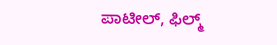ಪಾಟೀಲ್, ಫಿಲ್ಮ್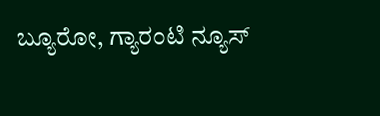ಬ್ಯೂರೋ, ಗ್ಯಾರಂಟಿ ನ್ಯೂಸ್